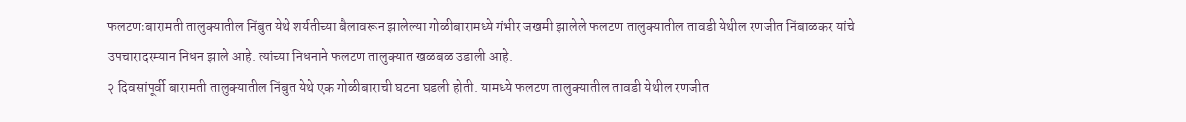फलटणःबारामती तालुक्यातील निंबुत येथे शर्यतीच्या बैलावरून झालेल्या गोळीबारामध्ये गंभीर जखमी झालेले फलटण तालुक्यातील तावडी येथील रणजीत निंबाळकर यांचे उपचारादरम्यान निधन झाले आहे. त्यांच्या निधनाने फलटण तालुक्यात खळबळ उडाली आहे.
२ दिवसांपूर्वी बारामती तालुक्यातील निंबुत येथे एक गोळीबाराची घटना घडली होती. यामध्ये फलटण तालुक्यातील तावडी येथील रणजीत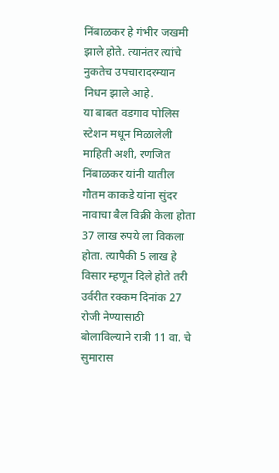निंबाळकर हे गंभीर जखमी झाले होते. त्यानंतर त्यांचे नुकतेच उपचारादरम्यान निधन झाले आहे.
या बाबत वडगाव पोलिस स्टेशन मधून मिळालेली माहिती अशी, रणजित निंबाळकर यांनी यातील गौतम काकडे यांना सुंदर नावाचा बैल विक्री केला होता 37 लाख रुपये ला विकला होता. त्यापैकी 5 लाख हे विसार म्हणून दिले होते तरी उर्वरीत रक्कम दिनांक 27 रोजी नेण्यासाठी बोलाविल्याने रात्री 11 वा. चे सुमारास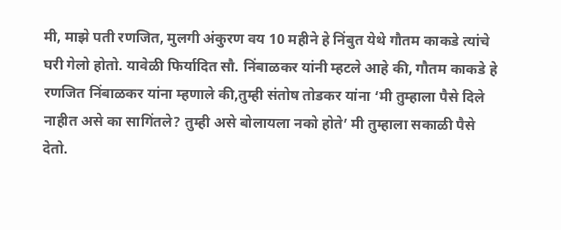मी, माझे पती रणजित, मुलगी अंकुरण वय 10 महीने हे निंबुत येथे गौतम काकडे त्यांचे घरी गेलो होतो. यावेळी फिर्यादित सौ. निंबाळकर यांनी म्हटले आहे की, गौतम काकडे हे रणजित निंबाळकर यांना म्हणाले की,तुम्ही संतोष तोडकर यांना ‘मी तुम्हाला पैसे दिले नाहीत असे का सागिंतले? तुम्ही असे बोलायला नको होते’ मी तुम्हाला सकाळी पैसे देतो.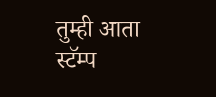तुम्ही आता स्टॅम्प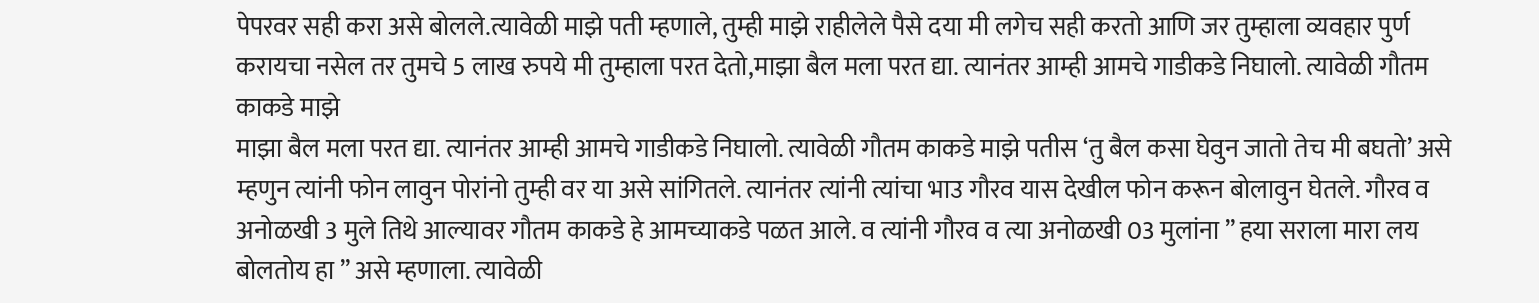पेपरवर सही करा असे बोलले.त्यावेळी माझे पती म्हणाले, तुम्ही माझे राहीलेले पैसे दया मी लगेच सही करतो आणि जर तुम्हाला व्यवहार पुर्ण करायचा नसेल तर तुमचे 5 लाख रुपये मी तुम्हाला परत देतो,माझा बैल मला परत द्या. त्यानंतर आम्ही आमचे गाडीकडे निघालो. त्यावेळी गौतम काकडे माझे
माझा बैल मला परत द्या. त्यानंतर आम्ही आमचे गाडीकडे निघालो. त्यावेळी गौतम काकडे माझे पतीस ‘तु बैल कसा घेवुन जातो तेच मी बघतो’ असे म्हणुन त्यांनी फोन लावुन पोरांनो तुम्ही वर या असे सांगितले. त्यानंतर त्यांनी त्यांचा भाउ गौरव यास देखील फोन करून बोलावुन घेतले. गौरव व अनोळखी 3 मुले तिथे आल्यावर गौतम काकडे हे आमच्याकडे पळत आले. व त्यांनी गौरव व त्या अनोळखी 03 मुलांना ” हया सराला मारा लय बोलतोय हा ” असे म्हणाला. त्यावेळी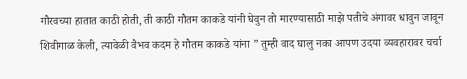गौरवच्या हातात काठी होती, ती काठी गौतम काकडे यांनी घेवुन तो मारण्यासाठी माझे पतीचे अंगावर धावुन जावून शिवीगाळ केली, त्यावेळी वैभव कदम हे गौतम काकडे यांना ” तुम्ही वाद घालु नका आपण उदया व्यवहारावर चर्चा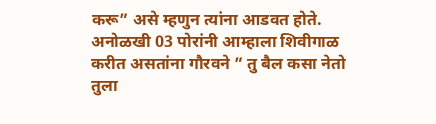करू” असे म्हणुन त्यांना आडवत होते. अनोळखी 03 पोरांनी आम्हाला शिवीगाळ करीत असतांना गौरवने ” तु बैल कसा नेतो तुला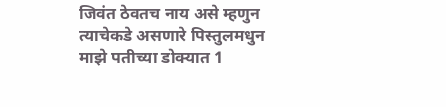जिवंत ठेवतच नाय असे म्हणुन त्याचेकडे असणारे पिस्तुलमधुन माझे पतीच्या डोक्यात 1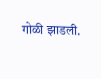गोळी झाडली.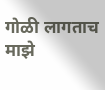गोळी लागताच माझे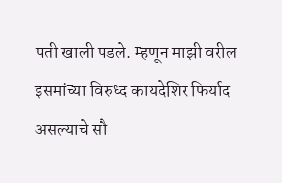पती खाली पडले. म्हणून माझी वरील इसमांच्या विरुध्द कायदेशिर फिर्याद असल्याचे सौ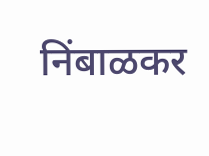निंबाळकर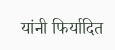यांनी फिर्यादित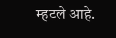म्हटले आहे.